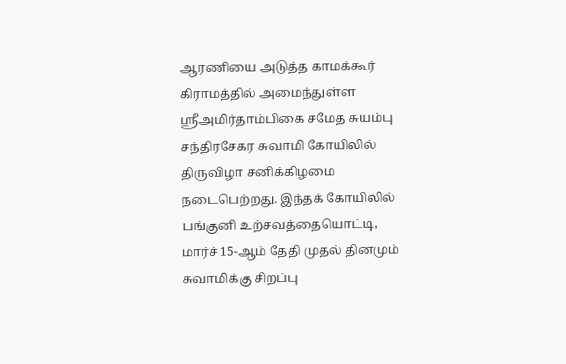ஆரணியை அடுத்த காமக்கூர் கிராமத்தில் அமைந்துள்ள ஸ்ரீஅமிர்தாம்பிகை சமேத சுயம்பு சந்திரசேகர சுவாமி கோயிலில் திருவிழா சனிக்கிழமை நடைபெற்றது. இந்தக் கோயிலில் பங்குனி உற்சவத்தையொட்டி, மார்ச் 15-ஆம் தேதி முதல் தினமும் சுவாமிக்கு சிறப்பு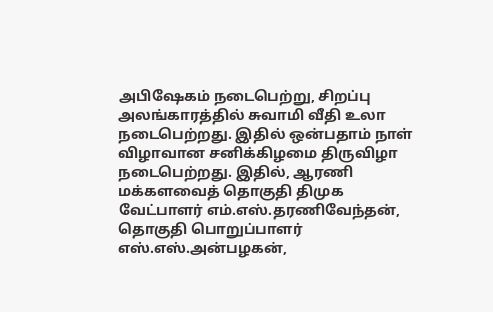அபிஷேகம் நடைபெற்று, சிறப்பு அலங்காரத்தில் சுவாமி வீதி உலா நடைபெற்றது. இதில் ஒன்பதாம் நாள் விழாவான சனிக்கிழமை திருவிழா நடைபெற்றது. இதில், ஆரணி மக்களவைத் தொகுதி திமுக வேட்பாளர் எம்.எஸ்.தரணிவேந்தன், தொகுதி பொறுப்பாளர் எஸ்.எஸ்.அன்பழகன்,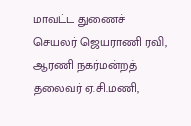மாவட்ட துணைச் செயலர் ஜெயராணி ரவி, ஆரணி நகர்மன்றத் தலைவர் ஏ.சி.மணி,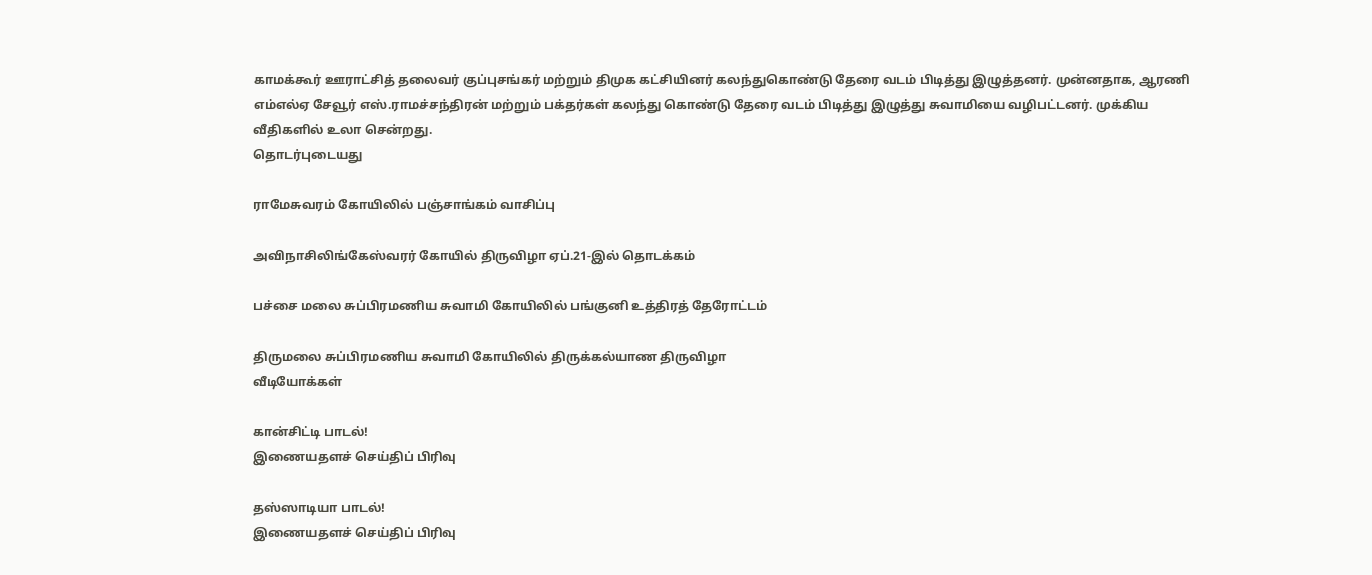காமக்கூர் ஊராட்சித் தலைவர் குப்புசங்கர் மற்றும் திமுக கட்சியினர் கலந்துகொண்டு தேரை வடம் பிடித்து இழுத்தனர். முன்னதாக, ஆரணி எம்எல்ஏ சேவூர் எஸ்.ராமச்சந்திரன் மற்றும் பக்தர்கள் கலந்து கொண்டு தேரை வடம் பிடித்து இழுத்து சுவாமியை வழிபட்டனர். முக்கிய வீதிகளில் உலா சென்றது.
தொடர்புடையது

ராமேசுவரம் கோயிலில் பஞ்சாங்கம் வாசிப்பு

அவிநாசிலிங்கேஸ்வரர் கோயில் திருவிழா ஏப்.21-இல் தொடக்கம்

பச்சை மலை சுப்பிரமணிய சுவாமி கோயிலில் பங்குனி உத்திரத் தேரோட்டம்

திருமலை சுப்பிரமணிய சுவாமி கோயிலில் திருக்கல்யாண திருவிழா
வீடியோக்கள்

கான்சிட்டி பாடல்!
இணையதளச் செய்திப் பிரிவு

தஸ்ஸாடியா பாடல்!
இணையதளச் செய்திப் பிரிவு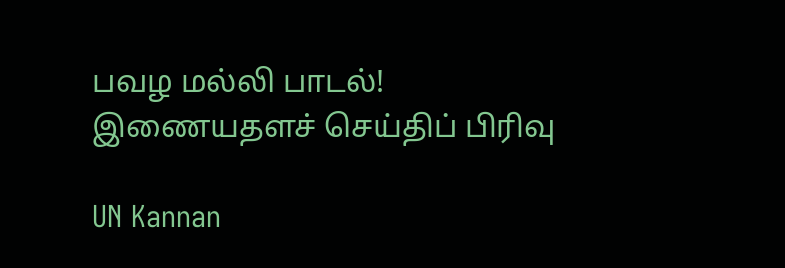பவழ மல்லி பாடல்!
இணையதளச் செய்திப் பிரிவு

UN Kannan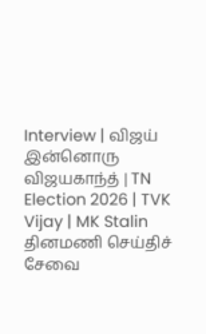Interview | விஜய் இன்னொரு விஜயகாந்த் | TN Election 2026 | TVK Vijay | MK Stalin
தினமணி செய்திச் சேவை